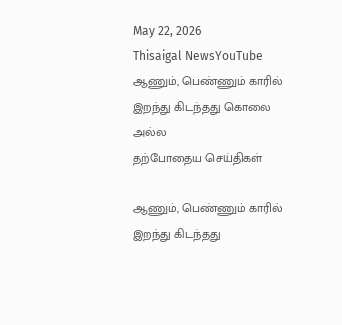May 22, 2026
Thisaigal NewsYouTube
ஆணும், பெண்ணும் காரில் இறந்து கிடந்தது கொலை அல்ல
தற்போதைய செய்திகள்

ஆணும், பெண்ணும் காரில் இறந்து கிடந்தது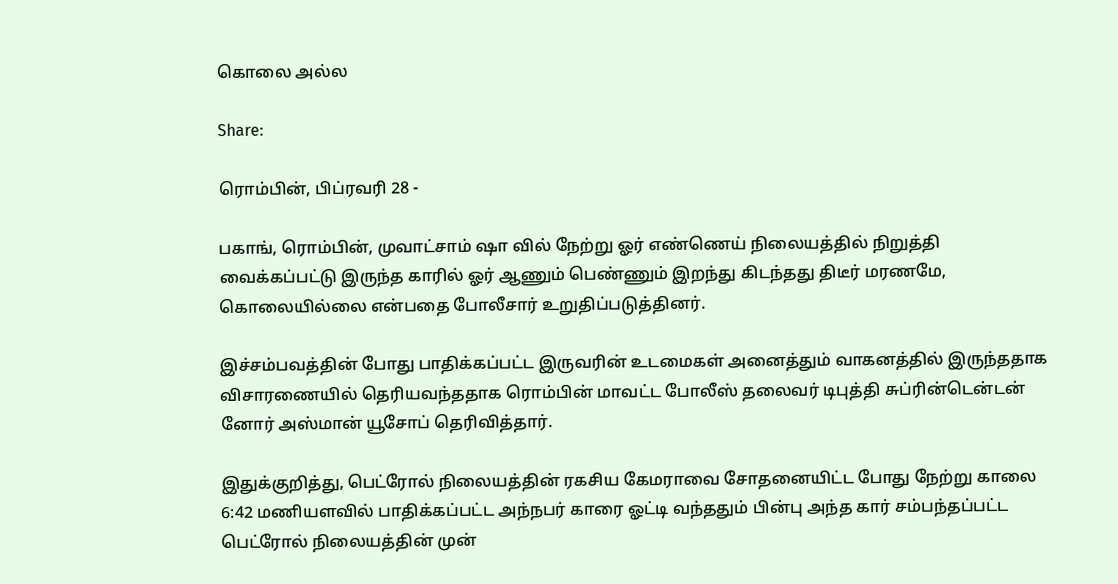கொலை அல்ல

Share:

ரொம்பின், பிப்ரவரி 28 -

பகாங், ரொம்பின், முவாட்சாம் ஷா வில் நேற்று ஓர் எண்ணெய் நிலையத்தில் நிறுத்தி வைக்கப்பட்டு இருந்த காரில் ஓர் ஆணும் பெண்ணும் இறந்து கிடந்தது திடீர் மரணமே, கொலையில்லை என்பதை போலீசார் உறுதிப்படுத்தினர்.

இச்சம்பவத்தின் போது பாதிக்கப்பட்ட இருவரின் உடமைகள் அனைத்தும் வாகனத்தில் இருந்ததாக விசாரணையில் தெரியவந்ததாக ரொம்பின் மாவட்ட போலீஸ் தலைவர் டிபுத்தி சுப்ரின்டென்டன் னோர் அஸ்மான் யூசோப் தெரிவித்தார்.

இதுக்குறித்து, பெட்ரோல் நிலையத்தின் ரகசிய கேமராவை சோதனையிட்ட போது நேற்று காலை 6:42 மணியளவில் பாதிக்கப்பட்ட அந்நபர் காரை ஓட்டி வந்ததும் பின்பு அந்த கார் சம்பந்தப்பட்ட பெட்ரோல் நிலையத்தின் முன்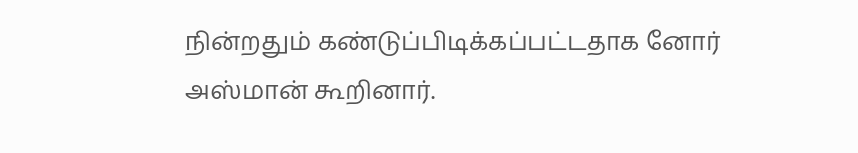நின்றதும் கண்டுப்பிடிக்கப்பட்டதாக னோர் அஸ்மான் கூறினார்.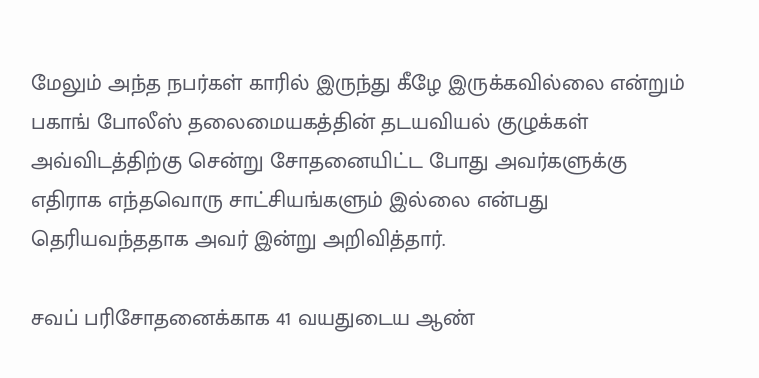மேலும் அந்த நபர்கள் காரில் இருந்து கீழே இருக்கவில்லை என்றும் பகாங் போலீஸ் தலைமையகத்தின் தடயவியல் குழுக்கள் அவ்விடத்திற்கு சென்று சோதனையிட்ட போது அவர்களுக்கு எதிராக எந்தவொரு சாட்சியங்களும் இல்லை என்பது தெரியவந்ததாக அவர் இன்று அறிவித்தார்.

சவப் பரிசோதனைக்காக 41 வயதுடைய ஆண்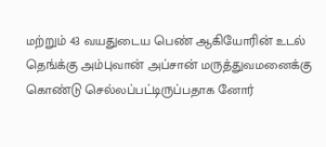மற்றும் 43 வயதுடைய பெண் ஆகியோரின் உடல் தெங்க்கு அம்புவான் அப்சான் மருத்துவமனைக்கு கொண்டு செல்லப்பட்டிருப்பதாக னோர்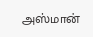அஸ்மான்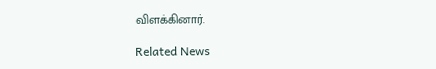விளக்கினார்.

Related News